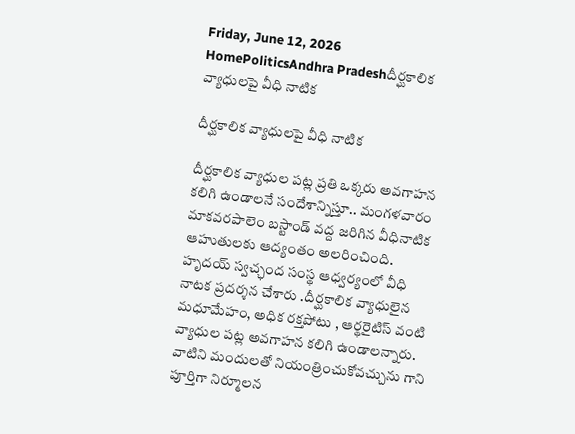Friday, June 12, 2026
HomePoliticsAndhra Pradeshదీర్ఘకాలిక వ్యాధులపై వీధి నాటిక

దీర్ఘకాలిక వ్యాధులపై వీధి నాటిక

దీర్ఘకాలిక వ్యాధుల పట్ల ప్రతి ఒక్కరు అవగాహన కలిగి ఉండాలనే సందేశాన్నిస్తూ.. మంగళవారం మాకవరపాలెం బస్టాండ్ వద్ద జరిగిన వీధినాటిక ఆహుతులకు ఆద్యంతం అలరించింది. హృదయ్ స్వచ్ఛంద సంస్థ ఆధ్వర్యంలో వీధి నాటక ప్రదర్శన చేశారు .దీర్ఘకాలిక వ్యాధులైన మధూమేహం, అధిక రక్తపోటు , ఆర్థరైటిస్ వంటి వ్యాధుల పట్ల అవగాహన కలిగి ఉండాలన్నారు. వాటిని మందులతో నియంత్రించుకోవచ్చును గాని పూర్తిగా నిర్మూలన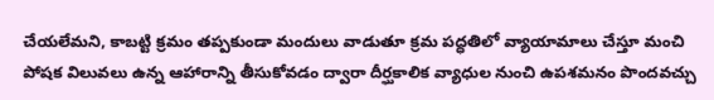చేయలేమని, కాబట్టి క్రమం తప్పకుండా మందులు వాడుతూ క్రమ పద్ధతిలో వ్యాయామాలు చేస్తూ మంచి పోషక విలువలు ఉన్న ఆహారాన్ని తీసుకోవడం ద్వారా దీర్ఘకాలిక వ్యాధుల నుంచి ఉపశమనం పొందవచ్చు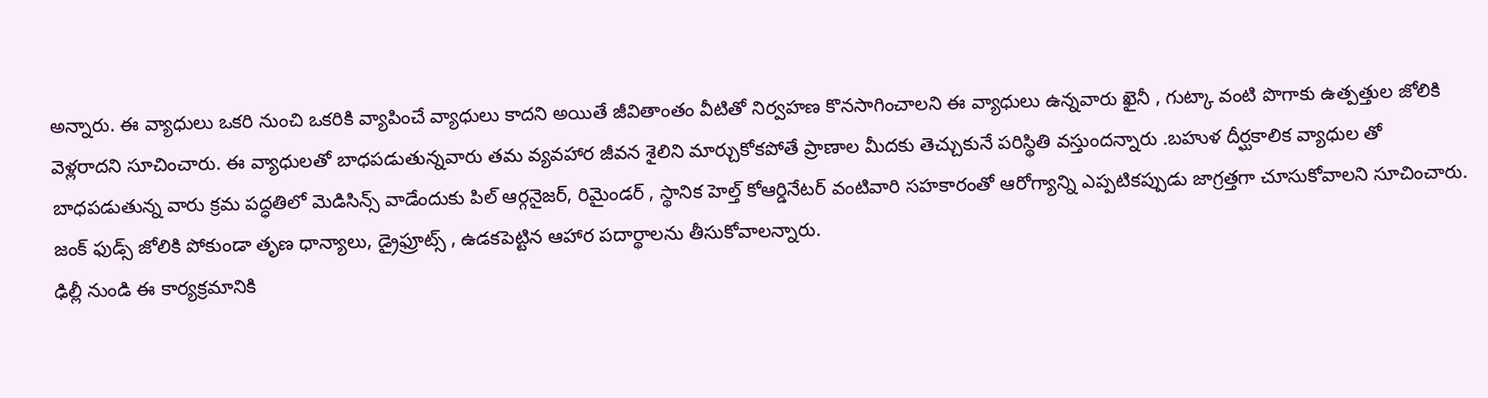అన్నారు. ఈ వ్యాధులు ఒకరి నుంచి ఒకరికి వ్యాపించే వ్యాధులు కాదని అయితే జీవితాంతం వీటితో నిర్వహణ కొనసాగించాలని ఈ వ్యాధులు ఉన్నవారు ఖైనీ , గుట్కా వంటి పొగాకు ఉత్పత్తుల జోలికి వెళ్లరాదని సూచించారు. ఈ వ్యాధులతో బాధపడుతున్నవారు తమ వ్యవహార జీవన శైలిని మార్చుకోకపోతే ప్రాణాల మీదకు తెచ్చుకునే పరిస్థితి వస్తుందన్నారు .బహుళ దీర్ఘకాలిక వ్యాధుల తో బాధపడుతున్న వారు క్రమ పద్ధతిలో మెడిసిన్స్ వాడేందుకు పిల్ ఆర్గనైజర్, రిమైండర్ , స్థానిక హెల్త్ కోఆర్డినేటర్ వంటివారి సహకారంతో ఆరోగ్యాన్ని ఎప్పటికప్పుడు జాగ్రత్తగా చూసుకోవాలని సూచించారు.
జంక్ ఫుడ్స్ జోలికి పోకుండా తృణ ధాన్యాలు, డ్రైఫ్రూట్స్ , ఉడకపెట్టిన ఆహార పదార్థాలను తీసుకోవాలన్నారు.
ఢిల్లీ నుండి ఈ కార్యక్రమానికి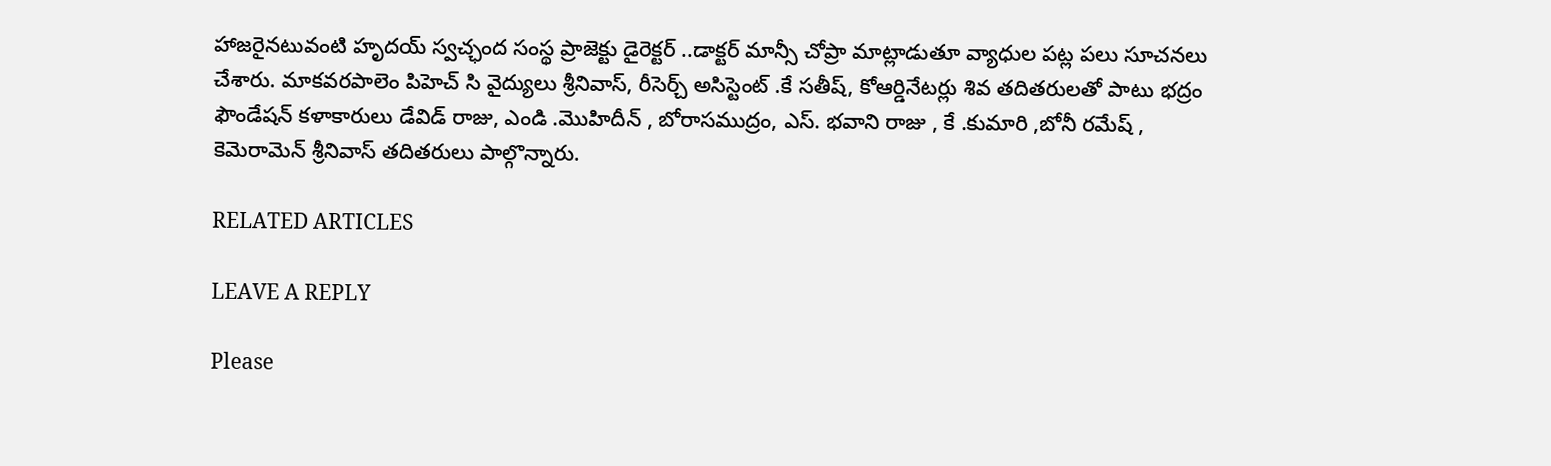హాజరైనటువంటి హృదయ్ స్వచ్ఛంద సంస్థ ప్రాజెక్టు డైరెక్టర్ ..డాక్టర్ మాన్సీ చోప్రా మాట్లాడుతూ వ్యాధుల పట్ల పలు సూచనలు చేశారు. మాకవరపాలెం పిహెచ్ సి వైద్యులు శ్రీనివాస్, రీసెర్చ్ అసిస్టెంట్ .కే సతీష్, కోఆర్డినేటర్లు శివ తదితరులతో పాటు భద్రం ఫౌండేషన్ కళాకారులు డేవిడ్ రాజు, ఎండి .మొహిదీన్ , బోరాసముద్రం, ఎస్. భవాని రాజు , కే .కుమారి ,బోనీ రమేష్ , కెమెరామెన్ శ్రీనివాస్ తదితరులు పాల్గొన్నారు.

RELATED ARTICLES

LEAVE A REPLY

Please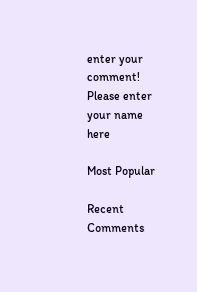enter your comment!
Please enter your name here

Most Popular

Recent Comments